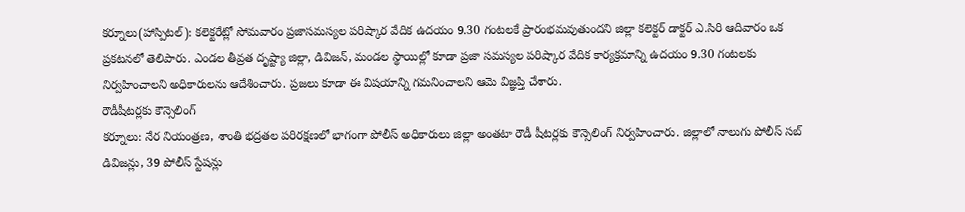కర్నూలు(హాస్పిటల్): కలెక్టరేట్లో సోమవారం ప్రజాసమస్యల పరిష్కార వేదిక ఉదయం 9.30 గంటలకే ప్రారంభమవుతుందని జిల్లా కలెక్టర్ డాక్టర్ ఎ.సిరి ఆదివారం ఒక ప్రకటనలో తెలిపారు. ఎండల తీవ్రత దృష్ట్యా జిల్లా, డివిజన్, మండల స్థాయిల్లో కూడా ప్రజా సమస్యల పరిష్కార వేదిక కార్యక్రమాన్ని ఉదయం 9.30 గంటలకు నిర్వహించాలని అధికారులను ఆదేశించారు. ప్రజలు కూడా ఈ విషయాన్ని గమనించాలని ఆమె విజ్ఞప్తి చేశారు.
రౌడీషీటర్లకు కౌన్సెలింగ్
కర్నూలు: నేర నియంత్రణ, శాంతి భద్రతల పరిరక్షణలో భాగంగా పోలీస్ అధికారులు జిల్లా అంతటా రౌడీ షీటర్లకు కౌన్సెలింగ్ నిర్వహించారు. జిల్లాలో నాలుగు పోలీస్ సబ్ డివిజన్లు, 39 పోలీస్ స్టేషన్లు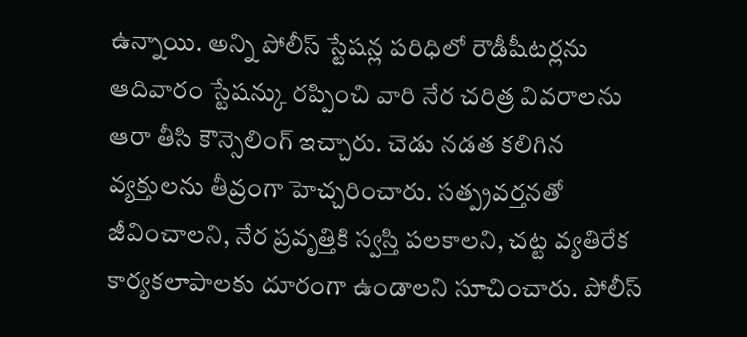ఉన్నాయి. అన్ని పోలీస్ స్టేషన్ల పరిధిలో రౌడీషీటర్లను ఆదివారం స్టేషన్కు రప్పించి వారి నేర చరిత్ర వివరాలను ఆరా తీసి కౌన్సెలింగ్ ఇచ్చారు. చెడు నడత కలిగిన వ్యక్తులను తీవ్రంగా హెచ్చరించారు. సత్ప్రవర్తనతో జీవించాలని, నేర ప్రవృత్తికి స్వస్తి పలకాలని, చట్ట వ్యతిరేక కార్యకలాపాలకు దూరంగా ఉండాలని సూచించారు. పోలీస్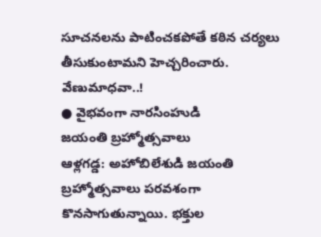సూచనలను పాటించకపోతే కఠిన చర్యలు తీసుకుంటామని హెచ్చరించారు.
వేణుమాధవా..!
● వైభవంగా నారసింహుడి
జయంతి బ్రహ్మోత్సవాలు
ఆళ్లగడ్డ: అహోబిలేశుడి జయంతి బ్రహ్మోత్సవాలు పరవశంగా కొనసాగుతున్నాయి. భక్తుల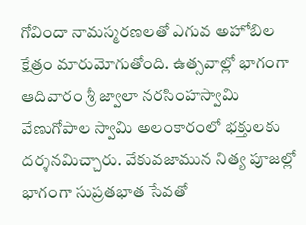గోవిందా నామస్మరణలతో ఎగువ అహోబిల క్షేత్రం మారుమోగుతోంది. ఉత్సవాల్లో భాగంగా ఆదివారం శ్రీ జ్వాలా నరసింహస్వామి వేణుగోపాల స్వామి అలంకారంలో భక్తులకు దర్శనమిచ్చారు. వేకువజామున నిత్య పూజల్లో భాగంగా సుప్రతభాత సేవతో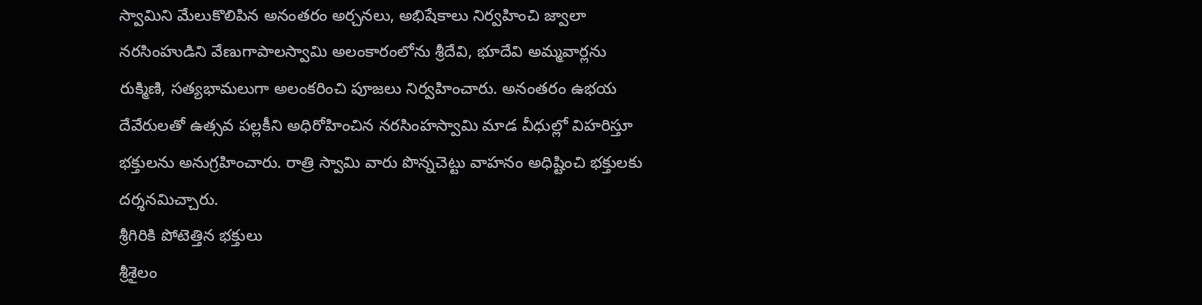స్వామిని మేలుకొలిపిన అనంతరం అర్చనలు, అభిషేకాలు నిర్వహించి జ్వాలా నరసింహుడిని వేణుగాపాలస్వామి అలంకారంలోను శ్రీదేవి, భూదేవి అమ్మవార్లను రుక్మిణి, సత్యభామలుగా అలంకరించి పూజలు నిర్వహించారు. అనంతరం ఉభయ దేవేరులతో ఉత్సవ పల్లకీని అధిరోహించిన నరసింహస్వామి మాడ వీధుల్లో విహరిస్తూ భక్తులను అనుగ్రహించారు. రాత్రి స్వామి వారు పొన్నచెట్టు వాహనం అధిష్టించి భక్తులకు దర్శనమిచ్చారు.
శ్రీగిరికి పోటెత్తిన భక్తులు
శ్రీశైలం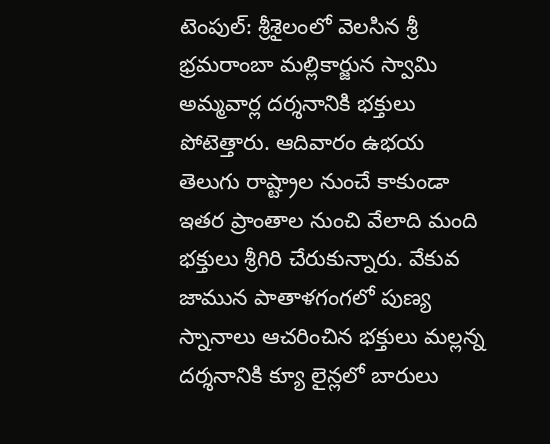టెంపుల్: శ్రీశైలంలో వెలసిన శ్రీ భ్రమరాంబా మల్లికార్జున స్వామి అమ్మవార్ల దర్శనానికి భక్తులు పోటెత్తారు. ఆదివారం ఉభయ తెలుగు రాష్ట్రాల నుంచే కాకుండా ఇతర ప్రాంతాల నుంచి వేలాది మంది భక్తులు శ్రీగిరి చేరుకున్నారు. వేకువ జామున పాతాళగంగలో పుణ్య స్నానాలు ఆచరించిన భక్తులు మల్లన్న దర్శనానికి క్యూ లైన్లలో బారులు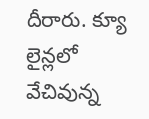దీరారు. క్యూ లైన్లలో వేచివున్న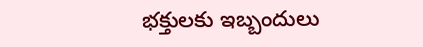భక్తులకు ఇబ్బందులు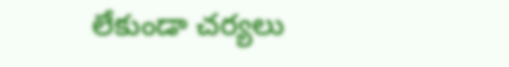లేకుండా చర్యలు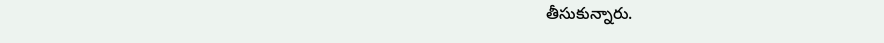తీసుకున్నారు.